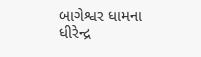બાગેશ્વર ધામના ધીરેન્દ્ર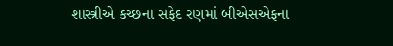શાસ્ત્રીએ કચ્છના સફેદ રણમાં બીએસએફના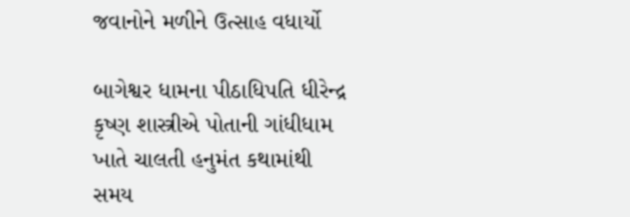જવાનોને મળીને ઉત્સાહ વધાર્યો

બાગેશ્વર ધામના પીઠાધિપતિ ધીરેન્દ્ર કૃષ્ણ શાસ્ત્રીએ પોતાની ગાંધીધામ ખાતે ચાલતી હનુમંત કથામાંથી સમય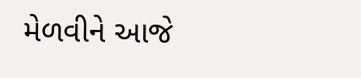મેળવીને આજે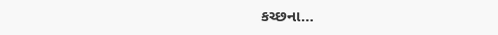કચ્છના…